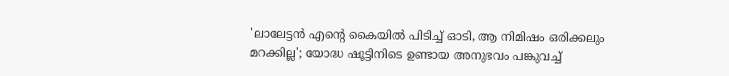'ലാലേട്ടൻ എന്റെ കൈയിൽ പിടിച്ച് ഓടി, ആ നിമിഷം ഒരിക്കലും മറക്കില്ല'; യോദ്ധ ഷൂട്ടിനിടെ ഉണ്ടായ അനുഭവം പങ്കുവച്ച്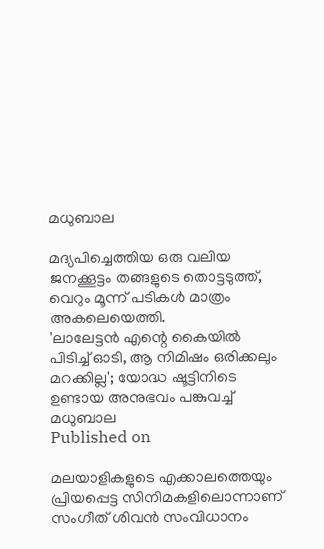മധുബാല

മദ്യപിച്ചെത്തിയ ഒരു വലിയ ജനക്കൂട്ടം തങ്ങളുടെ തൊട്ടടുത്ത്, വെറും മൂന്ന് പടികൾ മാത്രം അകലെയെത്തി.
'ലാലേട്ടൻ എന്റെ കൈയിൽ പിടിച്ച് ഓടി, ആ നിമിഷം ഒരിക്കലും മറക്കില്ല'; യോദ്ധ ഷൂട്ടിനിടെ ഉണ്ടായ അനുഭവം പങ്കുവച്ച് മധുബാല
Published on

മലയാളികളുടെ എക്കാലത്തെയും പ്രിയപ്പെട്ട സിനിമകളിലൊന്നാണ് സംഗീത് ശിവൻ സംവിധാനം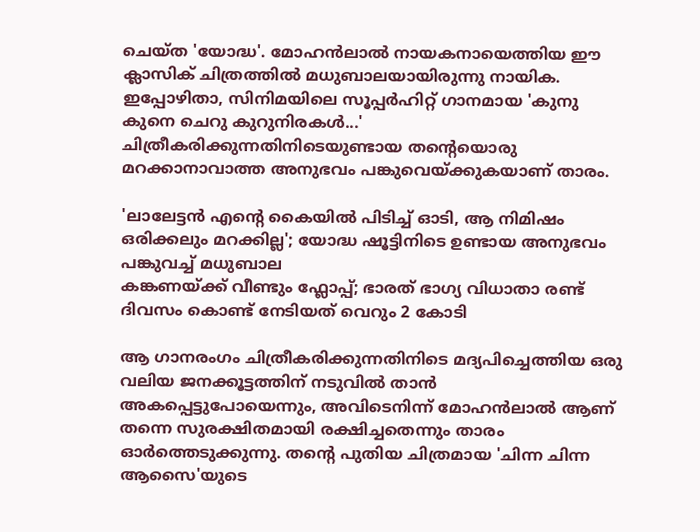ചെയ്ത 'യോദ്ധ'. മോഹൻലാൽ നായകനായെത്തിയ ഈ ക്ലാസിക് ചിത്രത്തിൽ മധുബാലയായിരുന്നു നായിക. ഇപ്പോഴിതാ, സിനിമയിലെ സൂപ്പർഹിറ്റ് ഗാനമായ 'കുനു കുനെ ചെറു കുറുനിരകൾ...' ചിത്രീകരിക്കുന്നതിനിടെയുണ്ടായ തന്റെയൊരു മറക്കാനാവാത്ത അനുഭവം പങ്കുവെയ്ക്കുകയാണ് താരം.

'ലാലേട്ടൻ എന്റെ കൈയിൽ പിടിച്ച് ഓടി, ആ നിമിഷം ഒരിക്കലും മറക്കില്ല'; യോദ്ധ ഷൂട്ടിനിടെ ഉണ്ടായ അനുഭവം പങ്കുവച്ച് മധുബാല
കങ്കണയ്ക്ക് വീണ്ടും ഫ്ലോപ്പ്; ഭാരത് ഭാഗ്യ വിധാതാ രണ്ട് ദിവസം കൊണ്ട് നേടിയത് വെറും 2 കോടി

ആ ഗാനരംഗം ചിത്രീകരിക്കുന്നതിനിടെ മദ്യപിച്ചെത്തിയ ഒരു വലിയ ജനക്കൂട്ടത്തിന് നടുവിൽ താൻ അകപ്പെട്ടുപോയെന്നും, അവിടെനിന്ന് മോഹൻലാൽ ആണ് തന്നെ സുരക്ഷിതമായി രക്ഷിച്ചതെന്നും താരം ഓർത്തെടുക്കുന്നു. തന്റെ പുതിയ ചിത്രമായ 'ചിന്ന ചിന്ന ആസൈ'യുടെ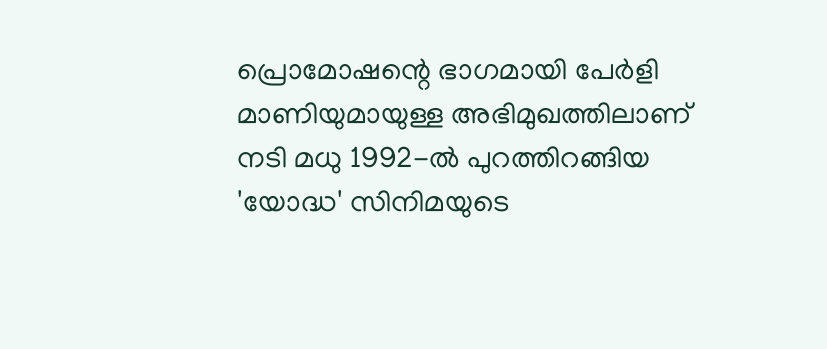പ്രൊമോഷന്റെ ഭാഗമായി പേർളി മാണിയുമായുള്ള അഭിമുഖത്തിലാണ് നടി മധു 1992-ൽ പുറത്തിറങ്ങിയ 'യോദ്ധ' സിനിമയുടെ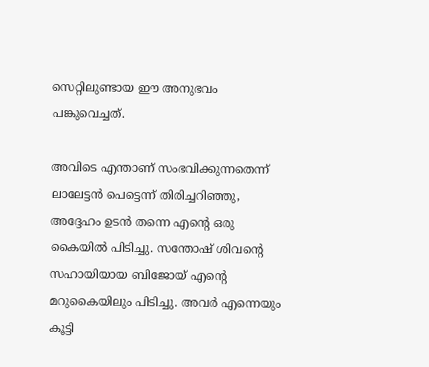സെറ്റിലുണ്ടായ ഈ അനുഭവം പങ്കുവെച്ചത്.

അവിടെ എന്താണ് സംഭവിക്കുന്നതെന്ന് ലാലേട്ടൻ പെട്ടെന്ന് തിരിച്ചറിഞ്ഞു, അദ്ദേഹം ഉടൻ തന്നെ എന്റെ ഒരു കൈയിൽ പിടിച്ചു. സന്തോഷ് ശിവന്റെ സഹായിയായ ബിജോയ് എന്റെ മറുകൈയിലും പിടിച്ചു. അവർ എന്നെയും കൂട്ടി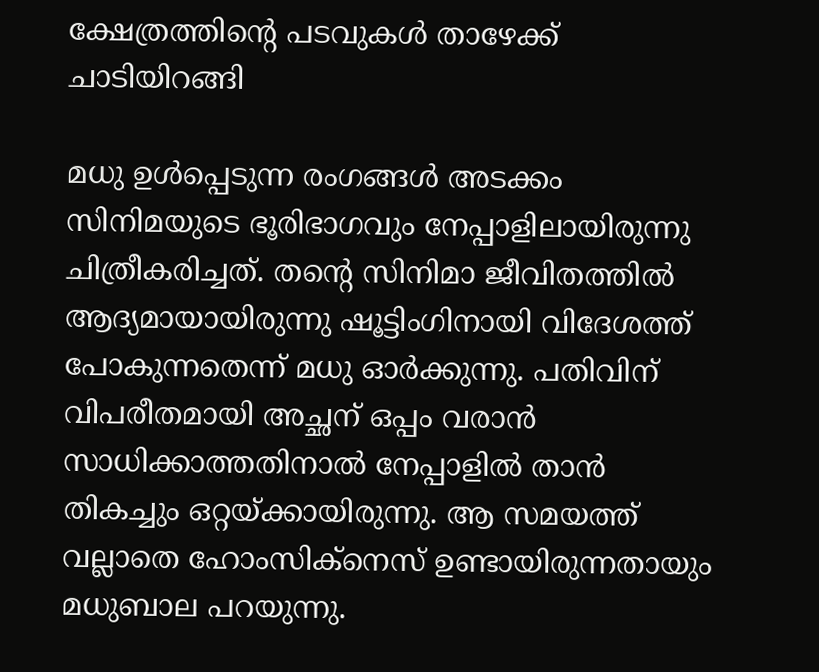ക്ഷേത്രത്തിന്റെ പടവുകൾ താഴേക്ക് ചാടിയിറങ്ങി

മധു ഉൾപ്പെടുന്ന രംഗങ്ങൾ അടക്കം സിനിമയുടെ ഭൂരിഭാഗവും നേപ്പാളിലായിരുന്നു ചിത്രീകരിച്ചത്. തന്റെ സിനിമാ ജീവിതത്തിൽ ആദ്യമായായിരുന്നു ഷൂട്ടിംഗിനായി വിദേശത്ത് പോകുന്നതെന്ന് മധു ഓർക്കുന്നു. പതിവിന് വിപരീതമായി അച്ഛന് ഒപ്പം വരാൻ സാധിക്കാത്തതിനാൽ നേപ്പാളിൽ താൻ തികച്ചും ഒറ്റയ്ക്കായിരുന്നു. ആ സമയത്ത് വല്ലാതെ ഹോംസിക്‌നെസ് ഉണ്ടായിരുന്നതായും മധുബാല പറയുന്നു.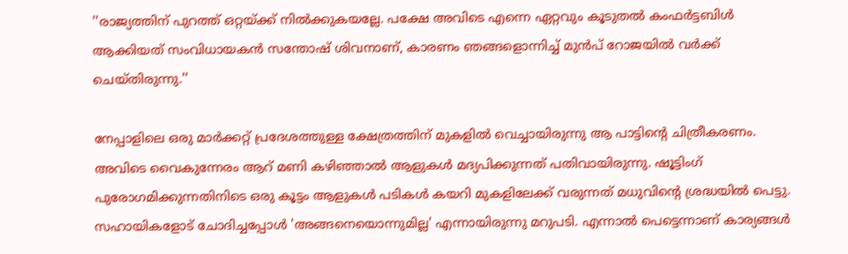''രാജ്യത്തിന് പുറത്ത് ഒറ്റയ്ക്ക് നിൽക്കുകയല്ലേ. പക്ഷേ അവിടെ എന്നെ ഏറ്റവും കൂടുതല്‍ കംഫര്‍ട്ടബിള്‍ ആക്കിയത് സംവിധായകന്‍ സന്തോഷ് ശിവനാണ്, കാരണം ഞങ്ങളൊന്നിച്ച് മുൻപ് റോജയിൽ വർക്ക് ചെയ്തിരുന്നു.''

നേപ്പാളിലെ ഒരു മാർക്കറ്റ് പ്രദേശത്തുള്ള ക്ഷേത്രത്തിന് മുകളിൽ വെച്ചായിരുന്നു ആ പാട്ടിന്റെ ചിത്രീകരണം. അവിടെ വൈകുന്നേരം ആറ് മണി കഴിഞ്ഞാൽ ആളുകൾ മദ്യപിക്കുന്നത് പതിവായിരുന്നു. ഷൂട്ടിംഗ് പുരോഗമിക്കുന്നതിനിടെ ഒരു കൂട്ടം ആളുകൾ പടികൾ കയറി മുകളിലേക്ക് വരുന്നത് മധുവിന്റെ ശ്രദ്ധയിൽ പെട്ടു. സഹായികളോട് ചോദിച്ചപ്പോൾ 'അങ്ങനെയൊന്നുമില്ല' എന്നായിരുന്നു മറുപടി. എന്നാൽ പെട്ടെന്നാണ് കാര്യങ്ങൾ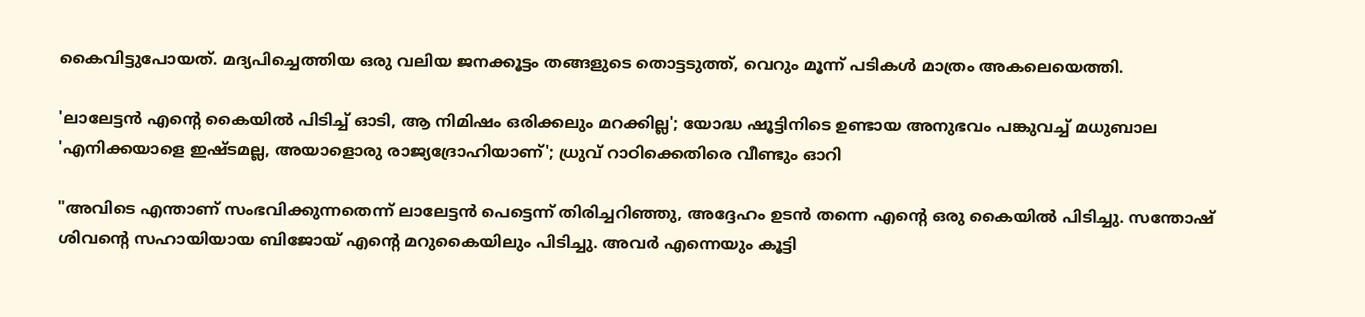കൈവിട്ടുപോയത്. മദ്യപിച്ചെത്തിയ ഒരു വലിയ ജനക്കൂട്ടം തങ്ങളുടെ തൊട്ടടുത്ത്, വെറും മൂന്ന് പടികൾ മാത്രം അകലെയെത്തി.

'ലാലേട്ടൻ എന്റെ കൈയിൽ പിടിച്ച് ഓടി, ആ നിമിഷം ഒരിക്കലും മറക്കില്ല'; യോദ്ധ ഷൂട്ടിനിടെ ഉണ്ടായ അനുഭവം പങ്കുവച്ച് മധുബാല
'എനിക്കയാളെ ഇഷ്ടമല്ല, അയാളൊരു രാജ്യദ്രോഹിയാണ്'; ധ്രുവ് റാഠിക്കെതിരെ വീണ്ടും ഓറി

"അവിടെ എന്താണ് സംഭവിക്കുന്നതെന്ന് ലാലേട്ടൻ പെട്ടെന്ന് തിരിച്ചറിഞ്ഞു, അദ്ദേഹം ഉടൻ തന്നെ എന്റെ ഒരു കൈയിൽ പിടിച്ചു. സന്തോഷ് ശിവന്റെ സഹായിയായ ബിജോയ് എന്റെ മറുകൈയിലും പിടിച്ചു. അവർ എന്നെയും കൂട്ടി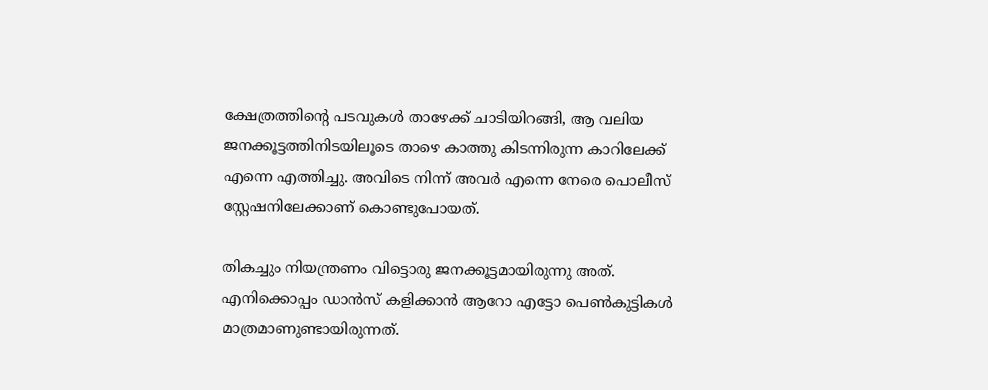ക്ഷേത്രത്തിന്റെ പടവുകൾ താഴേക്ക് ചാടിയിറങ്ങി, ആ വലിയ ജനക്കൂട്ടത്തിനിടയിലൂടെ താഴെ കാത്തു കിടന്നിരുന്ന കാറിലേക്ക് എന്നെ എത്തിച്ചു. അവിടെ നിന്ന് അവർ എന്നെ നേരെ പൊലീസ് സ്റ്റേഷനിലേക്കാണ് കൊണ്ടുപോയത്.

തികച്ചും നിയന്ത്രണം വിട്ടൊരു ജനക്കൂട്ടമായിരുന്നു അത്. എനിക്കൊപ്പം ഡാൻസ് കളിക്കാൻ ആറോ എട്ടോ പെൺകുട്ടികൾ മാത്രമാണുണ്ടായിരുന്നത്.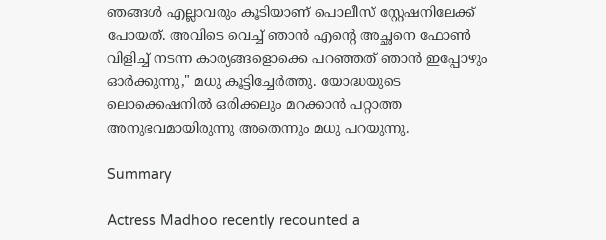ഞങ്ങൾ എല്ലാവരും കൂടിയാണ് പൊലീസ് സ്റ്റേഷനിലേക്ക് പോയത്. അവിടെ വെച്ച് ഞാൻ എന്റെ അച്ഛനെ ഫോൺ വിളിച്ച് നടന്ന കാര്യങ്ങളൊക്കെ പറഞ്ഞത് ഞാൻ ഇപ്പോഴും ഓർക്കുന്നു," മധു കൂട്ടിച്ചേർത്തു. യോദ്ധയുടെ ലൊക്കെഷനില്‍ ഒരിക്കലും മറക്കാന്‍ പറ്റാത്ത അനുഭവമായിരുന്നു അതെന്നും മധു പറയുന്നു.

Summary

Actress Madhoo recently recounted a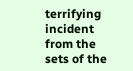terrifying incident from the sets of the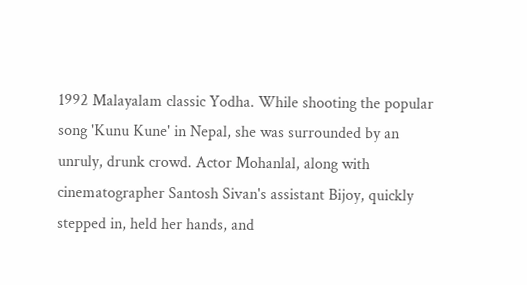1992 Malayalam classic Yodha. While shooting the popular song 'Kunu Kune' in Nepal, she was surrounded by an unruly, drunk crowd. Actor Mohanlal, along with cinematographer Santosh Sivan's assistant Bijoy, quickly stepped in, held her hands, and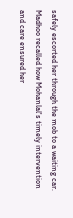safely escorted her through the mob to a waiting car. Madhoo recalled how Mohanlal's timely intervention and care ensured her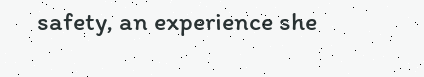safety, an experience she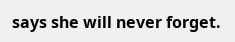says she will never forget.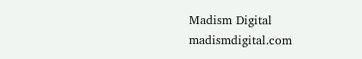Madism Digital
madismdigital.com